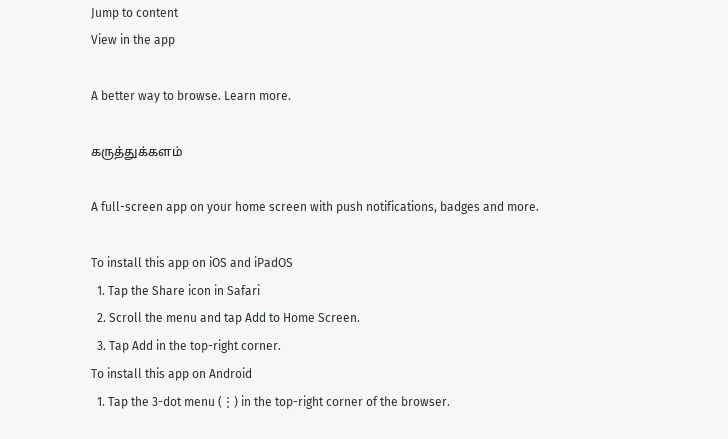Jump to content
View in the app

A better way to browse. Learn more.

கருத்துக்களம்

A full-screen app on your home screen with push notifications, badges and more.

To install this app on iOS and iPadOS
  1. Tap the Share icon in Safari
  2. Scroll the menu and tap Add to Home Screen.
  3. Tap Add in the top-right corner.
To install this app on Android
  1. Tap the 3-dot menu (⋮) in the top-right corner of the browser.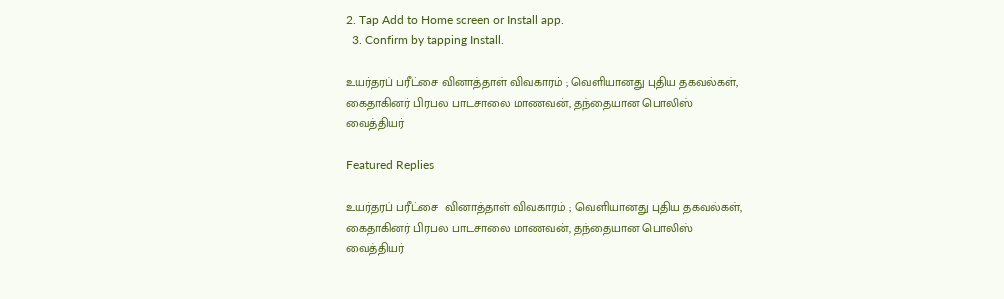2. Tap Add to Home screen or Install app.
  3. Confirm by tapping Install.

உயர்தரப் பரீட்சை வினாத்தாள் விவகாரம் ; வெளியானது புதிய தகவல்கள், கைதாகினர் பிரபல பாடசாலை மாணவன், தந்தையான பொலிஸ் வைத்தியர்

Featured Replies

உயர்தரப் பரீட்சை  வினாத்தாள் விவகாரம் ; வெளியானது புதிய தகவல்கள், கைதாகினர் பிரபல பாடசாலை மாணவன், தந்தையான பொலிஸ் வைத்தியர்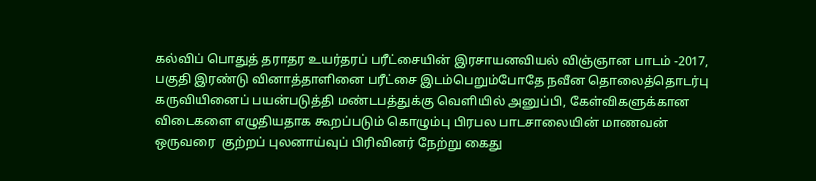கல்விப் பொதுத் தராதர உயர்தரப் பரீட்சையின் இரசாயனவியல் விஞ்ஞான பாடம் -2017, பகுதி இரண்டு வினாத்தாளினை பரீட்சை இடம்பெறும்போதே நவீன தொலைத்தொடர்பு கருவியினைப் பயன்படுத்தி மண்டபத்துக்கு வெளியில் அனுப்பி, கேள்விகளுக்கான விடைகளை எழுதியதாக கூறப்படும் கொழும்பு பிரபல பாடசாலையின் மாணவன் ஒருவரை  குற்றப் புலனாய்வுப் பிரிவினர் நேற்று கைது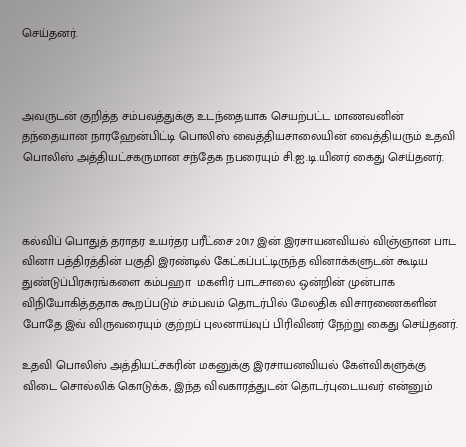செய்தனர்.



அவருடன் குறித்த சம்பவத்துக்கு உடந்தையாக செயற்பட்ட மாணவனின் தந்தையான நாரஹேன்பிட்டி பொலிஸ் வைத்தியசாலையின் வைத்தியரும் உதவி பொலிஸ் அத்தியட்சகருமான சந்தேக நபரையும் சி.ஐ.டி.யினர் கைது செய்தனர்.



கல்விப் பொதுத் தராதர உயர்தர பரீட்சை 2017 இன் இரசாயனவியல் விஞ்ஞான பாட வினா பத்திரத்தின் பகுதி இரண்டில் கேட்கப்பட்டிருந்த வினாக்களுடன் கூடிய துண்டுப்பிரசுரங்களை கம்பஹா  மகளிர் பாடசாலை ஒன்றின் முன்பாக விநியோகித்ததாக கூறப்படும் சம்பவம் தொடர்பில் மேலதிக விசாரணைகளின் போதே இவ் விருவரையும் குற்றப் புலனாய்வுப் பிரிவினர் நேற்று கைது செய்தனர்.

உதவி பொலிஸ் அத்தியட்சகரின் மகனுக்கு இரசாயனவியல் கேள்விகளுக்கு விடை சொல்லிக் கொடுக்க, இந்த விவகாரத்துடன் தொடர்புடையவர் என்னும்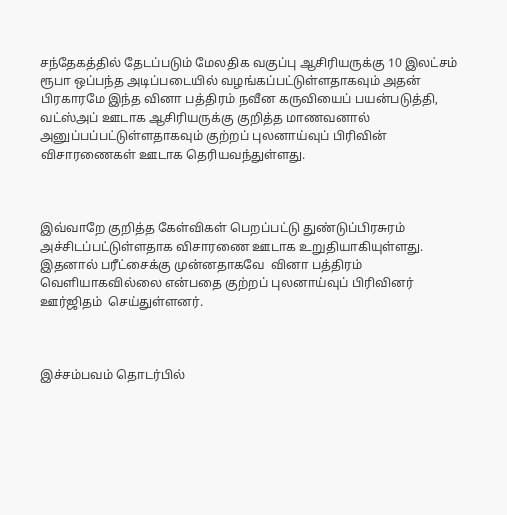சந்தேகத்தில் தேடப்படும் மேலதிக வகுப்பு ஆசிரியருக்கு 10 இலட்சம் ரூபா ஒப்பந்த அடிப்படையில் வழங்கப்பட்டுள்ளதாகவும் அதன் பிரகாரமே இந்த வினா பத்திரம் நவீன கருவியைப் பயன்படுத்தி, வட்ஸ்அப் ஊடாக ஆசிரியருக்கு குறித்த மாணவனால் அனுப்பப்பட்டுள்ளதாகவும் குற்றப் புலனாய்வுப் பிரிவின் விசாரணைகள் ஊடாக தெரியவந்துள்ளது.



இவ்வாறே குறித்த கேள்விகள் பெறப்பட்டு துண்டுப்பிரசுரம்  அச்சிடப்பட்டுள்ளதாக விசாரணை ஊடாக உறுதியாகியுள்ளது. இதனால் பரீட்சைக்கு முன்னதாகவே  வினா பத்திரம் வெளியாகவில்லை என்பதை குற்றப் புலனாய்வுப் பிரிவினர் ஊர்ஜிதம்  செய்துள்ளனர்.



இச்சம்பவம் தொடர்பில்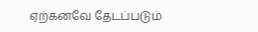ஏற்கனவே தேடப்படும்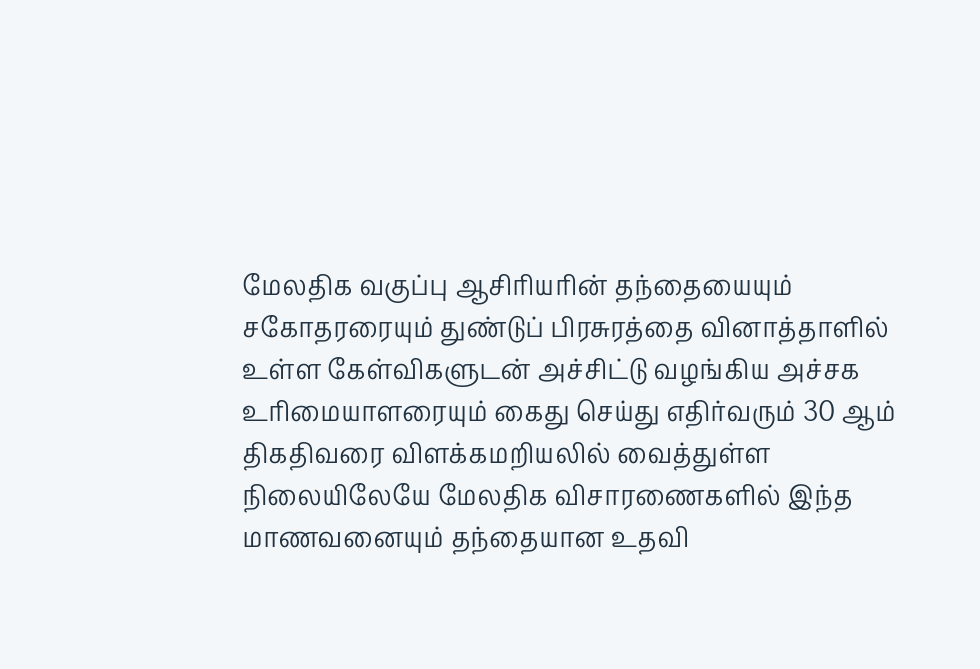மேலதிக வகுப்பு ஆசிரியரின் தந்தையையும் சகோதரரையும் துண்டுப் பிரசுரத்தை வினாத்தாளில் உள்ள கேள்விகளுடன் அச்சிட்டு வழங்கிய அச்சக உரிமையாளரையும் கைது செய்து எதிர்வரும் 30 ஆம் திகதிவரை விளக்கமறியலில் வைத்துள்ள நிலையிலேயே மேலதிக விசாரணைகளில் இந்த மாணவனையும் தந்தையான உதவி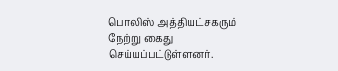பொலிஸ் அத்தியட்சகரும் நேற்று கைது செய்யப்பட்டுள்ளனர்.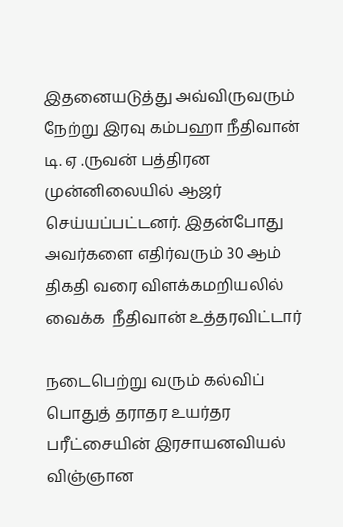இதனையடுத்து அவ்விருவரும் நேற்று இரவு கம்பஹா நீதிவான் டி. ஏ .ருவன் பத்திரன முன்னிலையில் ஆஜர் செய்யப்பட்டனர். இதன்போது அவர்களை எதிர்வரும் 30 ஆம் திகதி வரை விளக்கமறியலில் வைக்க  நீதிவான் உத்தரவிட்டார்

நடைபெற்று வரும் கல்விப் பொதுத் தராதர உயர்தர பரீட்சையின் இரசாயனவியல் விஞ்ஞான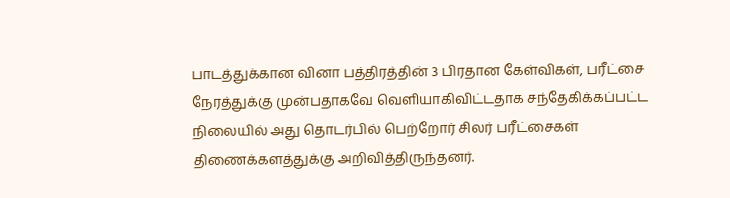பாடத்துக்கான வினா பத்திரத்தின் 3 பிரதான கேள்விகள், பரீட்சை நேரத்துக்கு முன்பதாகவே வெளியாகிவிட்டதாக சந்தேகிக்கப்பட்ட நிலையில் அது தொடர்பில் பெற்றோர் சிலர் பரீட்சைகள் திணைக்களத்துக்கு அறிவித்திருந்தனர்.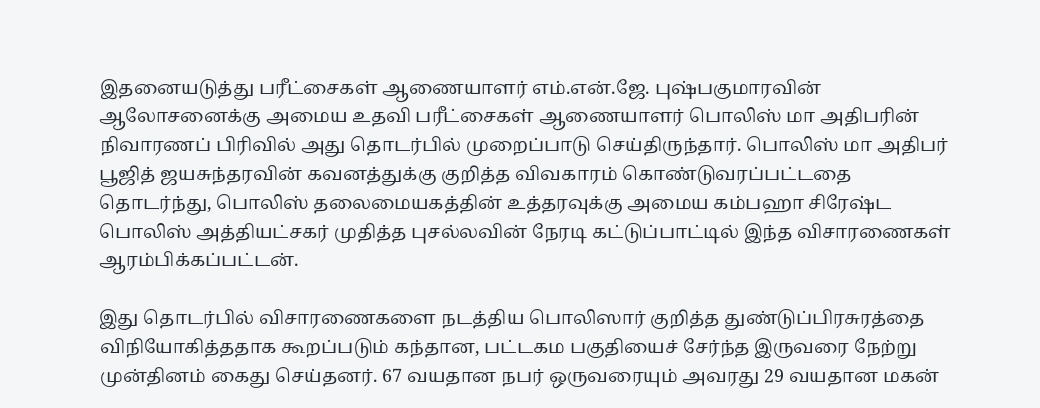இதனையடுத்து பரீட்சைகள் ஆணையாளர் எம்.என்.ஜே. புஷ்பகுமாரவின் ஆலோசனைக்கு அமைய உதவி பரீட்சைகள் ஆணையாளர் பொலிஸ் மா அதிபரின் நிவாரணப் பிரிவில் அது தொடர்பில் முறைப்பாடு செய்திருந்தார். பொலிஸ் மா அதிபர் பூஜித் ஜயசுந்தரவின் கவனத்துக்கு குறித்த விவகாரம் கொண்டுவரப்பட்டதை தொடர்ந்து, பொலிஸ் தலைமையகத்தின் உத்தரவுக்கு அமைய கம்பஹா சிரேஷ்ட பொலிஸ் அத்தியட்சகர் முதித்த புசல்லவின் நேரடி கட்டுப்பாட்டில் இந்த விசாரணைகள் ஆரம்பிக்கப்பட்டன்.

இது தொடர்பில் விசாரணைகளை நடத்திய பொலிஸார் குறித்த துண்டுப்பிரசுரத்தை விநியோகித்ததாக கூறப்படும் கந்தான, பட்டகம பகுதியைச் சேர்ந்த இருவரை நேற்று முன்தினம் கைது செய்தனர். 67 வயதான நபர் ஒருவரையும் அவரது 29 வயதான மகன்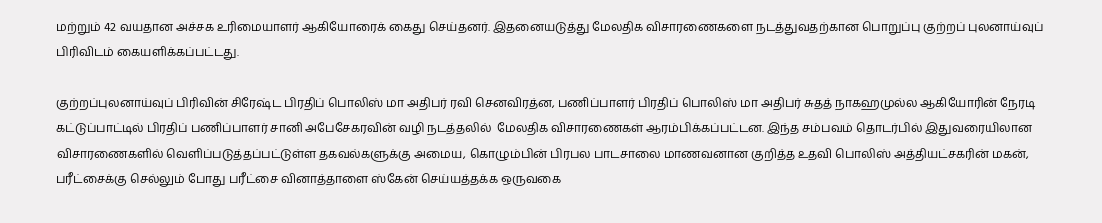மற்றும் 42 வயதான அச்சக உரிமையாளர் ஆகியோரைக் கைது செய்தனர். இதனையடுத்து மேலதிக விசாரணைகளை நடத்துவதற்கான பொறுப்பு குற்றப் புலனாய்வுப் பிரிவிடம் கையளிக்கப்பட்டது.

குற்றப்புலனாய்வுப் பிரிவின் சிரேஷ்ட பிரதிப் பொலிஸ் மா அதிபர் ரவி செனவிரத்ன, பணிப்பாளர் பிரதிப் பொலிஸ் மா அதிபர் சுதத் நாகஹமுல்ல ஆகியோரின் நேரடி கட்டுப்பாட்டில் பிரதிப் பணிப்பாளர் சானி அபேசேகரவின் வழி நடத்தலில்  மேலதிக விசாரணைகள் ஆரம்பிக்கப்பட்டன. இந்த சம்பவம் தொடர்பில் இதுவரையிலான விசாரணைகளில் வெளிப்படுத்தப்பட்டுள்ள தகவல்களுக்கு அமைய, கொழும்பின் பிரபல பாடசாலை மாணவனான குறித்த உதவி பொலிஸ் அத்தியட்சகரின் மகன், பரீட்சைக்கு செல்லும் போது பரீட்சை வினாத்தாளை ஸ்கேன் செய்யத்தக்க ஒருவகை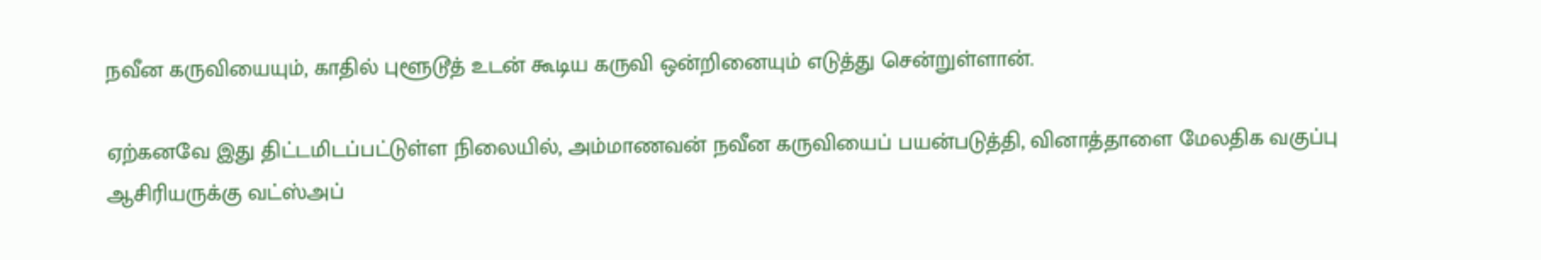நவீன கருவியையும், காதில் புளூடூத் உடன் கூடிய கருவி ஒன்றினையும் எடுத்து சென்றுள்ளான்.

ஏற்கனவே இது திட்டமிடப்பட்டுள்ள நிலையில், அம்மாணவன் நவீன கருவியைப் பயன்படுத்தி, வினாத்தாளை மேலதிக வகுப்பு ஆசிரியருக்கு வட்ஸ்அப்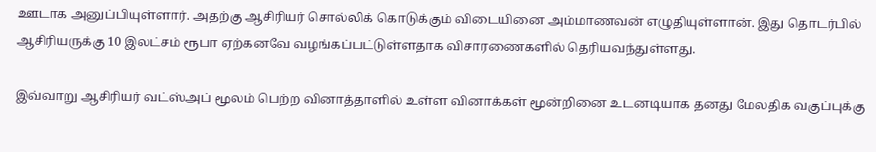ஊடாக அனுப்பியுள்ளார். அதற்கு ஆசிரியர் சொல்லிக் கொடுக்கும் விடையினை அம்மாணவன் எழுதியுள்ளான். இது தொடர்பில் ஆசிரியருக்கு 10 இலட்சம் ரூபா ஏற்கனவே வழங்கப்பட்டுள்ளதாக விசாரணைகளில் தெரியவந்துள்ளது.

இவ்வாறு ஆசிரியர் வட்ஸ்அப் மூலம் பெற்ற வினாத்தாளில் உள்ள வினாக்கள் மூன்றினை உடனடியாக தனது மேலதிக வகுப்புக்கு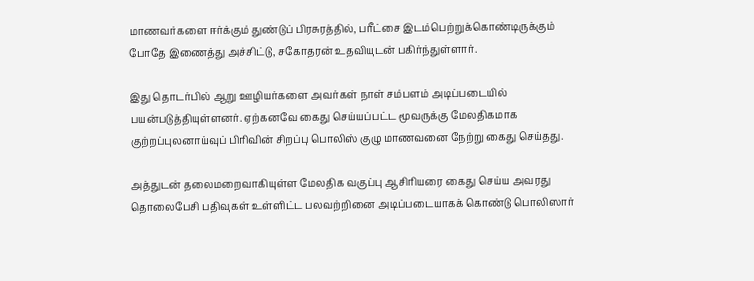மாணவர்களை ஈர்க்கும் துண்டுப் பிரசுரத்தில், பரீட்சை இடம்பெற்றுக்கொண்டிருக்கும் போதே இணைத்து அச்சிட்டு, சகோதரன் உதவியுடன் பகிர்ந்துள்ளார்.

இது தொடர்பில் ஆறு ஊழியர்களை அவர்கள் நாள் சம்பளம் அடிப்படையில் பயன்படுத்தியுள்ளனர். ஏற்கனவே கைது செய்யப்பட்ட மூவருக்கு மேலதிகமாக குற்றப்புலனாய்வுப் பிரிவின் சிறப்பு பொலிஸ் குழு மாணவனை நேற்று கைது செய்தது.

அத்துடன் தலைமறைவாகியுள்ள மேலதிக வகுப்பு ஆசிரியரை கைது செய்ய அவரது தொலைபேசி பதிவுகள் உள்ளிட்ட பலவற்றினை அடிப்படையாகக் கொண்டு பொலிஸார்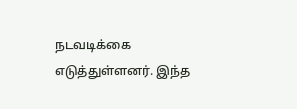நடவடிக்கை எடுத்துள்ளனர். இந்த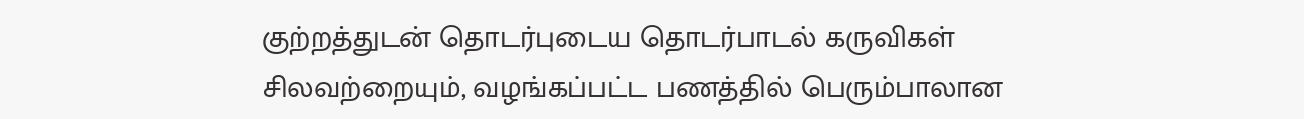குற்றத்துடன் தொடர்புடைய தொடர்பாடல் கருவிகள் சிலவற்றையும், வழங்கப்பட்ட பணத்தில் பெரும்பாலான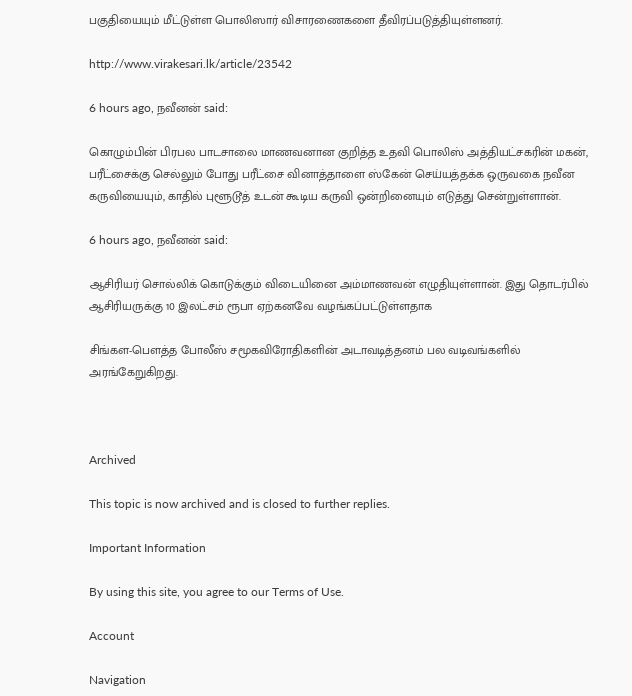பகுதியையும் மீட்டுள்ள பொலிஸார் விசாரணைகளை தீவிரப்படுத்தியுள்ளனர்.

http://www.virakesari.lk/article/23542

6 hours ago, நவீனன் said:

கொழும்பின் பிரபல பாடசாலை மாணவனான குறித்த உதவி பொலிஸ் அத்தியட்சகரின் மகன், பரீட்சைக்கு செல்லும் போது பரீட்சை வினாத்தாளை ஸ்கேன் செய்யத்தக்க ஒருவகை நவீன கருவியையும், காதில் புளூடூத் உடன் கூடிய கருவி ஒன்றினையும் எடுத்து சென்றுள்ளான்.

6 hours ago, நவீனன் said:

ஆசிரியர் சொல்லிக் கொடுக்கும் விடையினை அம்மாணவன் எழுதியுள்ளான். இது தொடர்பில் ஆசிரியருக்கு 10 இலட்சம் ரூபா ஏற்கனவே வழங்கப்பட்டுள்ளதாக

சிங்கள-பௌத்த போலீஸ் சமூகவிரோதிகளின் அடாவடித்தனம் பல வடிவங்களில் அரங்கேறுகிறது.



Archived

This topic is now archived and is closed to further replies.

Important Information

By using this site, you agree to our Terms of Use.

Account

Navigation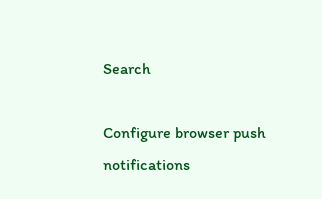Search

Configure browser push notifications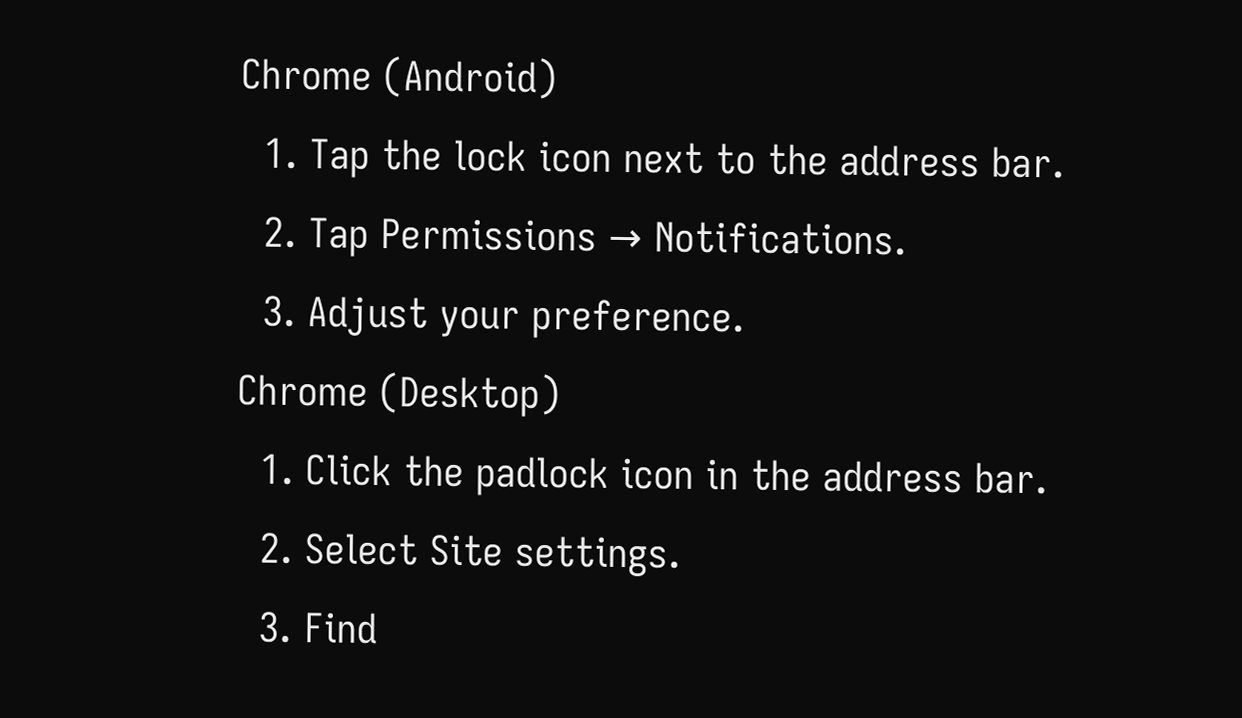Chrome (Android)
  1. Tap the lock icon next to the address bar.
  2. Tap Permissions → Notifications.
  3. Adjust your preference.
Chrome (Desktop)
  1. Click the padlock icon in the address bar.
  2. Select Site settings.
  3. Find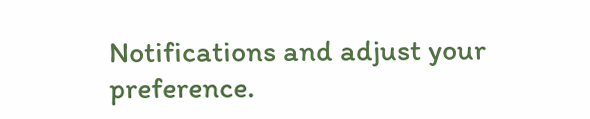Notifications and adjust your preference.